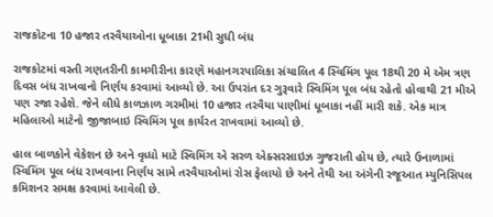રાજકોટના 10 હજાર તરવૈયાઓના ધૂબાકા 21મી સુધી બંધ

રાજકોટમાં વસ્તી ગણતરીની કામગીરીના કારણે મહાનગરપાલિકા સંચાલિત 4 સ્વિમિંગ પૂલ 18થી 20 મે એમ ત્રણ દિવસ બંધ રાખવાનો નિર્ણય કરવામાં આવ્યો છે. આ ઉપરાંત દર ગુરૂવારે સ્વિમિંગ પૂલ બંધ રહેતો હોવાથી 21 મીએ પણ રજા રહેશે. જેને લીધે કાળઝાળ ગરમીમાં 10 હજાર તરવૈયા પાણીમાં ધૂબાકા નહીં મારી શકે. એક માત્ર મહિલાઓ માટેનો જીજાબાઇ સ્વિમિંગ પૂલ કાર્યરત રાખવામાં આવ્યો છે.

હાલ બાળકોને વેકેશન છે અને વૃધ્ધો માટે સ્વિમિંગ એ સરળ એક્સરસાઇઝ ગુજરાતી હોય છે, ત્યારે ઉનાળામાં સ્વિમિંગ પૂલ બંધ રાખવાના નિર્ણય સામે તરવૈયાઓમાં રોસ ફેલાયો છે અને તેથી આ અંગેની રજૂઆત મ્યુનિસિપલ કમિશનર સમક્ષ કરવામાં આવેલી છે.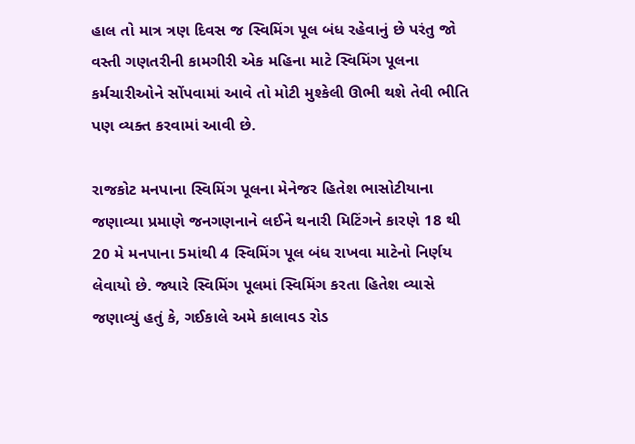હાલ તો માત્ર ત્રણ દિવસ જ સ્વિમિંગ પૂલ બંધ રહેવાનું છે પરંતુ જો વસ્તી ગણતરીની કામગીરી એક મહિના માટે સ્વિમિંગ પૂલના કર્મચારીઓને સોંપવામાં આવે તો મોટી મુશ્કેલી ઊભી થશે તેવી ભીતિ પણ વ્યક્ત કરવામાં આવી છે.

રાજકોટ મનપાના સ્વિમિંગ પૂલના મેનેજર હિતેશ ભાસોટીયાના જણાવ્યા પ્રમાણે જનગણનાને લઈને થનારી મિટિંગને કારણે 18 થી 20 મે મનપાના 5માંથી 4 સ્વિમિંગ પૂલ બંધ રાખવા માટેનો નિર્ણય લેવાયો છે. જ્યારે સ્વિમિંગ પૂલમાં સ્વિમિંગ કરતા હિતેશ વ્યાસે જણાવ્યું હતું કે, ગઈકાલે અમે કાલાવડ રોડ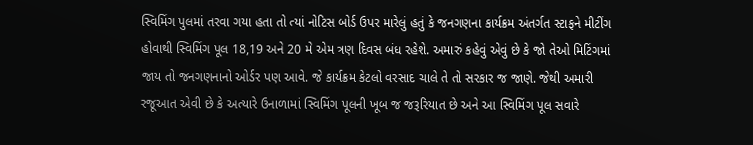સ્વિમિંગ પુલમાં તરવા ગયા હતા તો ત્યાં નોટિસ બોર્ડ ઉપર મારેલું હતું કે જનગણના કાર્યક્રમ અંતર્ગત સ્ટાફને મીટીંગ હોવાથી સ્વિમિંગ પૂલ 18,19 અને 20 મે એમ ત્રણ દિવસ બંધ રહેશે. અમારું કહેવું એવું છે કે જો તેઓ મિટિંગમાં જાય તો જનગણનાનો ઓર્ડર પણ આવે. જે કાર્યક્રમ કેટલો વરસાદ ચાલે તે તો સરકાર જ જાણે. જેથી અમારી રજૂઆત એવી છે કે અત્યારે ઉનાળામાં સ્વિમિંગ પૂલની ખૂબ જ જરૂરિયાત છે અને આ સ્વિમિંગ પૂલ સવારે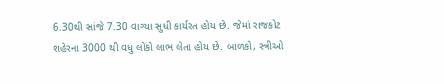6.30થી સાંજે 7.30 વાગ્યા સુધી કાર્યરત હોય છે. જેમાં રાજકોટ શહેરના 3000 થી વધુ લોકો લાભ લેતા હોય છે. બાળકો, સ્ત્રીઓ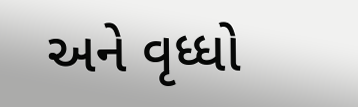અને વૃધ્ધો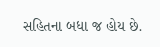સહિતના બધા જ હોય છે.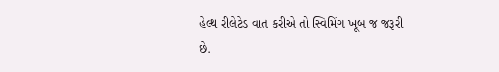હેલ્થ રીલેટેડ વાત કરીએ તો સ્વિમિંગ ખૂબ જ જરૂરી છે.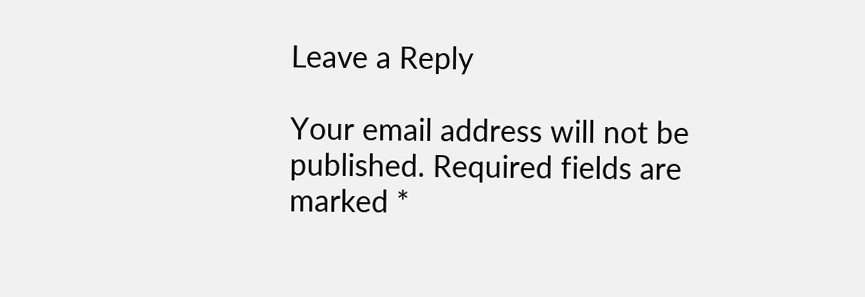Leave a Reply

Your email address will not be published. Required fields are marked *